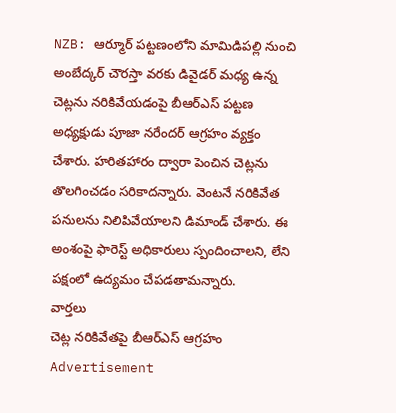NZB: ఆర్మూర్ పట్టణంలోని మామిడిపల్లి నుంచి అంబేద్కర్ చౌరస్తా వరకు డివైడర్ మధ్య ఉన్న చెట్లను నరికివేయడంపై బీఆర్ఎస్ పట్టణ అధ్యక్షుడు పూజా నరేందర్ ఆగ్రహం వ్యక్తం చేశారు. హరితహారం ద్వారా పెంచిన చెట్లను తొలగించడం సరికాదన్నారు. వెంటనే నరికివేత పనులను నిలిపివేయాలని డిమాండ్ చేశారు. ఈ అంశంపై ఫారెస్ట్ అధికారులు స్పందించాలని, లేని పక్షంలో ఉద్యమం చేపడతామన్నారు.
వార్తలు
చెట్ల నరికివేతపై బీఆర్ఎస్ ఆగ్రహం
Advertisement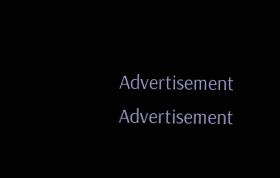Advertisement
Advertisement